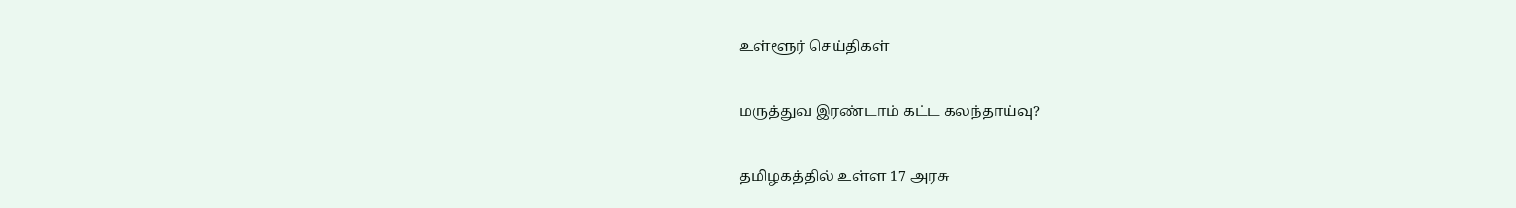உள்ளூர் செய்திகள்

மருத்துவ இரண்டாம் கட்ட கலந்தாய்வு?

தமிழகத்தில் உள்ள 17 அரசு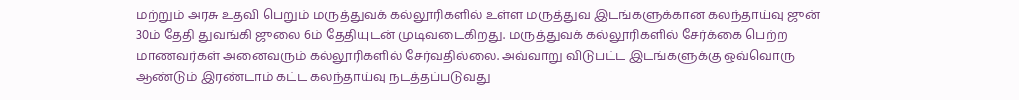மற்றும் அரசு உதவி பெறும் மருத்துவக் கல்லூரிகளில் உள்ள மருத்துவ இடங்களுக்கான கலந்தாய்வு ஜுன் 30ம் தேதி துவங்கி ஜுலை 6ம் தேதியுடன் முடிவடைகிறது. மருத்துவக் கல்லூரிகளில் சேர்க்கை பெற்ற மாணவர்கள் அனைவரும் கல்லூரிகளில் சேர்வதில்லை. அவ்வாறு விடுபட்ட இடங்களுக்கு ஒவ்வொரு ஆண்டும் இரண்டாம் கட்ட கலந்தாய்வு நடத்தப்படுவது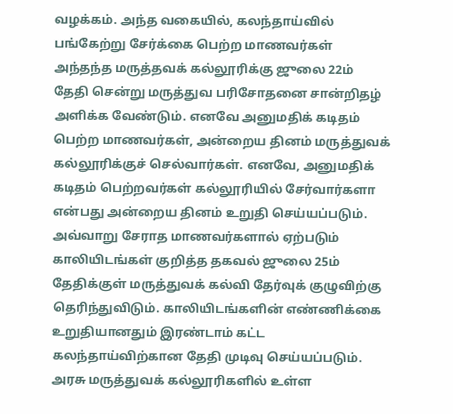வழக்கம். அந்த வகையில், கலந்தாய்வில் பங்கேற்று சேர்க்கை பெற்ற மாணவர்கள் அந்தந்த மருத்தவக் கல்லூரிக்கு ஜுலை 22ம் தேதி சென்று மருத்துவ பரிசோதனை சான்றிதழ் அளிக்க வேண்டும். எனவே அனுமதிக் கடிதம் பெற்ற மாணவர்கள், அன்றைய தினம் மருத்துவக் கல்லூரிக்குச் செல்வார்கள். எனவே, அனுமதிக் கடிதம் பெற்றவர்கள் கல்லூரியில் சேர்வார்களா என்பது அன்றைய தினம் உறுதி செய்யப்படும். அவ்வாறு சேராத மாணவர்களால் ஏற்படும் காலியிடங்கள் குறித்த தகவல் ஜுலை 25ம் தேதிக்குள் மருத்துவக் கல்வி தேர்வுக் குழுவிற்கு தெரிந்துவிடும். காலியிடங்களின் எண்ணிக்கை உறுதியானதும் இரண்டாம் கட்ட கலந்தாய்விற்கான தேதி முடிவு செய்யப்படும். அரசு மருத்துவக் கல்லூரிகளில் உள்ள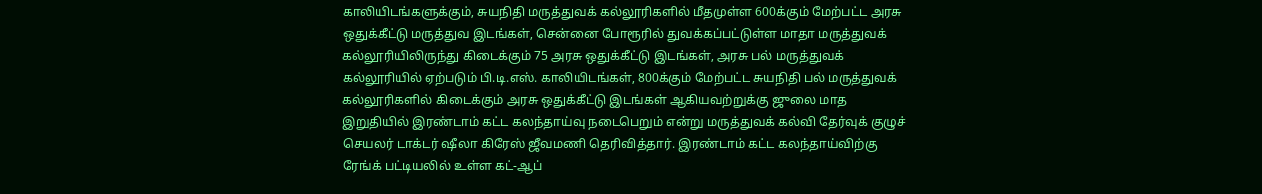காலியிடங்களுக்கும், சுயநிதி மருத்துவக் கல்லூரிகளில் மீதமுள்ள 600க்கும் மேற்பட்ட அரசு ஒதுக்கீட்டு மருத்துவ இடங்கள், சென்னை போரூரில் துவக்கப்பட்டுள்ள மாதா மருத்துவக் கல்லூரியிலிருந்து கிடைக்கும் 75 அரசு ஒதுக்கீட்டு இடங்கள், அரசு பல் மருத்துவக் கல்லூரியில் ஏற்படும் பி.டி.எஸ். காலியிடங்கள், 800க்கும் மேற்பட்ட சுயநிதி பல் மருத்துவக் கல்லூரிகளில் கிடைக்கும் அரசு ஒதுக்கீட்டு இடங்கள் ஆகியவற்றுக்கு ஜுலை மாத இறுதியில் இரண்டாம் கட்ட கலந்தாய்வு நடைபெறும் என்று மருத்துவக் கல்வி தேர்வுக் குழுச் செயலர் டாக்டர் ஷீலா கிரேஸ் ஜீவமணி தெரிவித்தார். இரண்டாம் கட்ட கலந்தாய்விற்கு ரேங்க் பட்டியலில் உள்ள கட்-ஆப்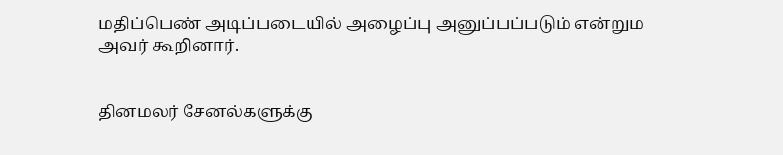மதிப்பெண் அடிப்படையில் அழைப்பு அனுப்பப்படும் என்றும அவர் கூறினார்.


தினமலர் சேனல்களுக்கு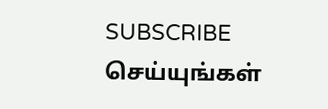SUBSCRIBE செய்யுங்கள்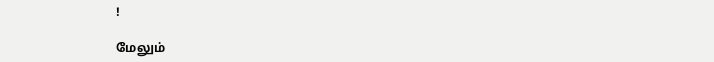!

மேலும்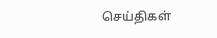செய்திகள்